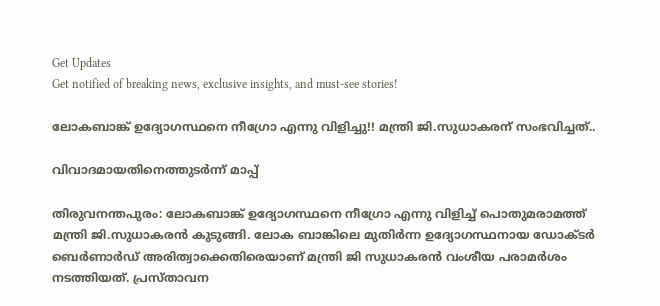Get Updates
Get notified of breaking news, exclusive insights, and must-see stories!

ലോകബാങ്ക് ഉദ്യോഗസ്ഥനെ നീഗ്രോ എന്നു വിളിച്ചു!! മന്ത്രി ജി.സുധാകരന് സംഭവിച്ചത്..

വിവാദമായതിനെത്തുടര്‍ന്ന് മാപ്പ്

തിരുവനന്തപുരം: ലോകബാങ്ക് ഉദ്യോഗസ്ഥനെ നീഗ്രോ എന്നു വിളിച്ച് പൊതുമരാമത്ത് മന്ത്രി ജി.സുധാകരന്‍ കുടുങ്ങി. ലോക ബാങ്കിലെ മുതിര്‍ന്ന ഉദ്യോഗസ്ഥനായ ഡോക്ടര്‍ ബെര്‍ണാര്‍ഡ് അരിത്വാക്കെതിരെയാണ് മന്ത്രി ജി സുധാകരന്‍ വംശീയ പരാമര്‍ശം നടത്തിയത്. പ്രസ്താവന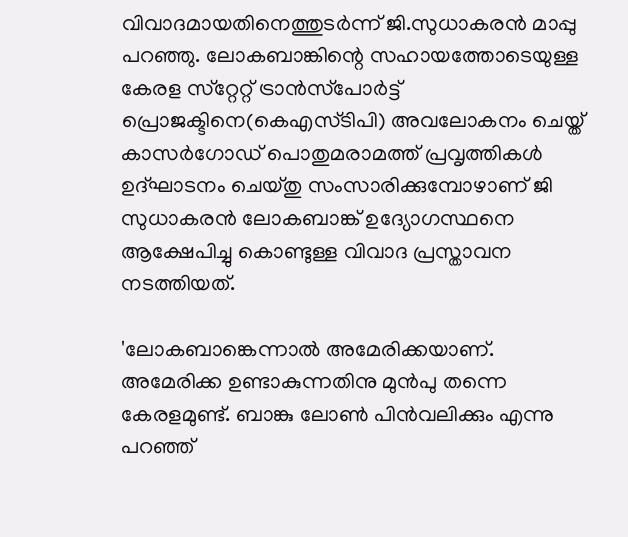വിവാദമായതിനെത്തുടര്‍ന്ന് ജി.സുധാകരന്‍ മാപ്പു പറഞ്ഞു. ലോകബാങ്കിന്റെ സഹായത്തോടെയുള്ള കേരള സ്‌റ്റേറ്റ് ട്രാന്‍സ്‌പോര്‍ട്ട് പ്രൊജക്ടിനെ(കെഎസ്ടിപി) അവലോകനം ചെയ്ത് കാസര്‍ഗോഡ് പൊതുമരാമത്ത് പ്രവൃത്തികള്‍ ഉദ്ഘാടനം ചെയ്തു സംസാരിക്കുമ്പോഴാണ് ജി സുധാകരന്‍ ലോകബാങ്ക് ഉദ്യോഗസ്ഥനെ ആക്ഷേപിച്ചു കൊണ്ടുള്ള വിവാദ പ്രസ്താവന നടത്തിയത്.

'ലോകബാങ്കെന്നാല്‍ അമേരിക്കയാണ്. അമേരിക്ക ഉണ്ടാകുന്നതിനു മുന്‍പു തന്നെ കേരളമുണ്ട്. ബാങ്കു ലോണ്‍ പിന്‍വലിക്കും എന്നു പറഞ്ഞ്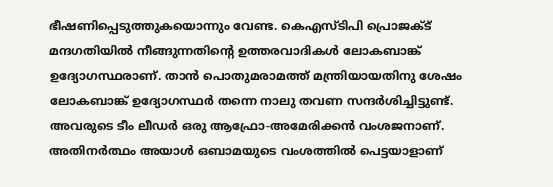ഭീഷണിപ്പെടുത്തുകയൊന്നും വേണ്ട. കെഎസ്ടിപി പ്രൊജക്ട് മന്ദഗതിയില്‍ നീങ്ങുന്നതിന്റെ ഉത്തരവാദികള്‍ ലോകബാങ്ക് ഉദ്യോഗസ്ഥരാണ്. താന്‍ പൊതുമരാമത്ത് മന്ത്രിയായതിനു ശേഷം ലോകബാങ്ക് ഉദ്യോഗസ്ഥര്‍ തന്നെ നാലു തവണ സന്ദര്‍ശിച്ചിട്ടുണ്ട്. അവരുടെ ടീം ലീഡര്‍ ഒരു ആഫ്രോ-അമേരിക്കന്‍ വംശജനാണ്. അതിനര്‍ത്ഥം അയാള്‍ ഒബാമയുടെ വംശത്തില്‍ പെട്ടയാളാണ്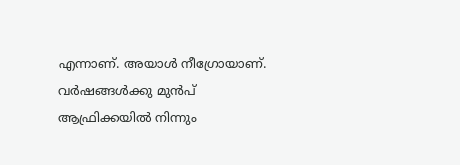എന്നാണ്. അയാള്‍ നീഗ്രോയാണ്. വര്‍ഷങ്ങള്‍ക്കു മുന്‍പ് ആഫ്രിക്കയില്‍ നിന്നും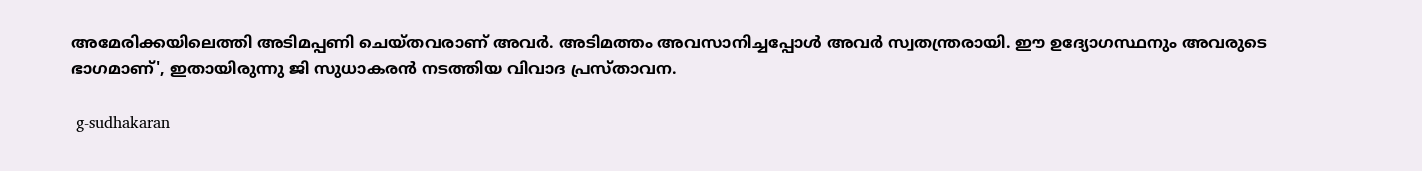അമേരിക്കയിലെത്തി അടിമപ്പണി ചെയ്തവരാണ് അവര്‍. അടിമത്തം അവസാനിച്ചപ്പോള്‍ അവര്‍ സ്വതന്ത്രരായി. ഈ ഉദ്യോഗസ്ഥനും അവരുടെ ഭാഗമാണ്', ഇതായിരുന്നു ജി സുധാകരന്‍ നടത്തിയ വിവാദ പ്രസ്താവന.

 g-sudhakaran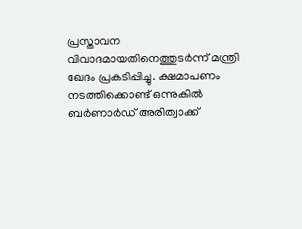പ്രസ്താവന വിവാദമായതിനെത്തുടര്‍ന്ന് മന്ത്രി ഖേദം പ്രകടിപ്പിച്ചു. ക്ഷമാപണം നടത്തിക്കൊണ്ട് ഒന്നുകില്‍ ബര്‍ണാര്‍ഡ് അരിത്വാക്ക്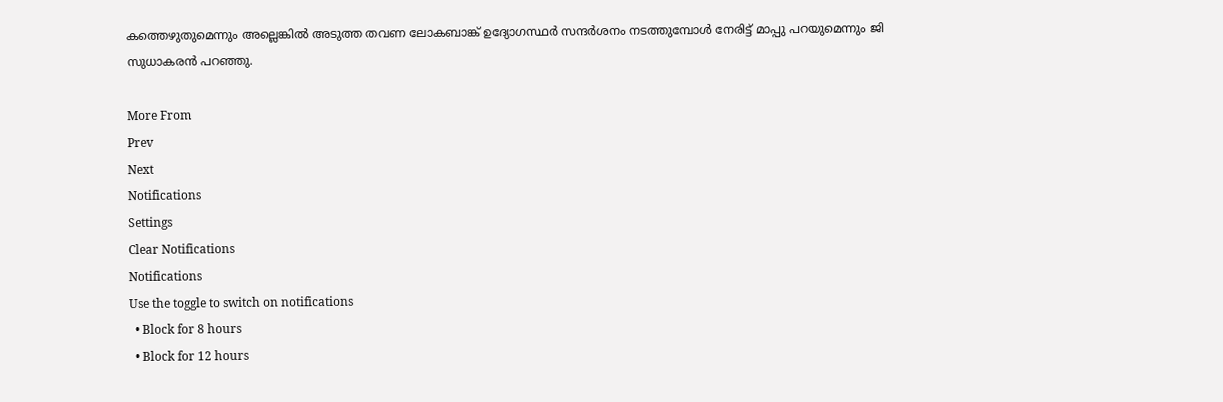കത്തെഴുതുമെന്നും അല്ലെങ്കില്‍ അടുത്ത തവണ ലോകബാങ്ക് ഉദ്യോഗസ്ഥര്‍ സന്ദര്‍ശനം നടത്തുമ്പോള്‍ നേരിട്ട് മാപ്പു പറയുമെന്നും ജി സുധാകരന്‍ പറഞ്ഞു.

More From
Prev
Next
Notifications
Settings
Clear Notifications
Notifications
Use the toggle to switch on notifications
  • Block for 8 hours
  • Block for 12 hours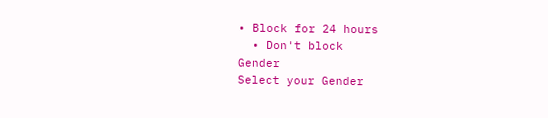• Block for 24 hours
  • Don't block
Gender
Select your Gender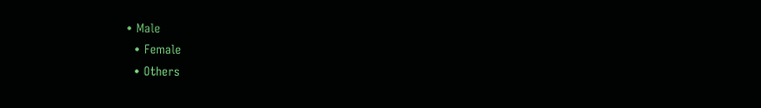• Male
  • Female
  • Others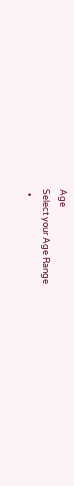Age
Select your Age Range
  •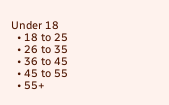Under 18
  • 18 to 25
  • 26 to 35
  • 36 to 45
  • 45 to 55
  • 55+